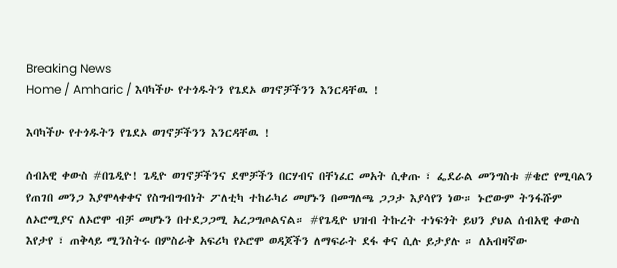Breaking News
Home / Amharic / እባካችሁ የተጎዱትን የጌደኦ ወገኖቻችንን እንርዳቸዉ !

እባካችሁ የተጎዱትን የጌደኦ ወገኖቻችንን እንርዳቸዉ !

ሰብአዊ ቀውስ #በጌዲዮ! ጌዲዮ ወገኖቻችንና ደሞቻችን በርሃብና በቸነፈር መአት ሲቀጡ ፣ ፌደራል መንግስቱ #ቄሮ የሚባልን የጠገበ መንጋ እያሞላቀቀና የስግብግብነት ፖለቲካ ተከራካሪ መሆኑን በመግለጫ ጋጋታ እያሳየን ነው። ኑሮውም ትንፋሹም ለኦሮሚያና ለኦሮሞ ብቻ መሆኑን በተደጋጋሚ አረጋግጦልናል። #የጌዲዮ ህዝብ ትኩረት ተነፍጎት ይህን ያህል ሰብአዊ ቀውስ እየታየ ፣ ጠቅላይ ሚንስትሩ በምስራቅ አፍሪካ የኦሮሞ ወዳጆችን ለማፍራት ደፋ ቀና ሲሉ ይታያሉ ። ለአብዛኛው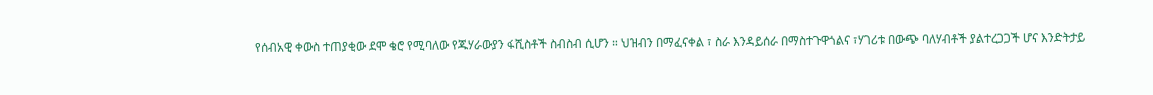የሰብአዊ ቀውስ ተጠያቂው ደሞ ቄሮ የሚባለው የጁሃራውያን ፋሺስቶች ስብስብ ሲሆን ። ህዝብን በማፈናቀል ፣ ስራ እንዳይሰራ በማስተጉዋጎልና ፣ሃገሪቱ በውጭ ባለሃብቶች ያልተረጋጋች ሆና እንድትታይ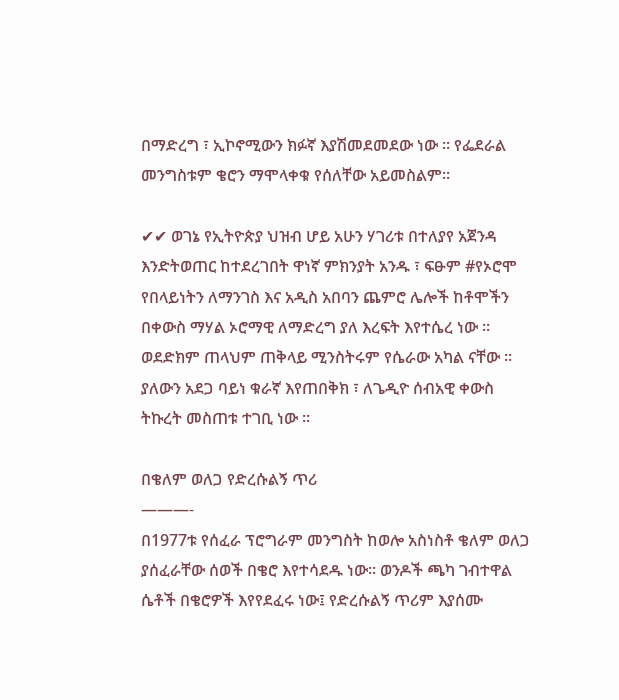በማድረግ ፣ ኢኮኖሚውን ክፉኛ እያሽመደመደው ነው ። የፌደራል መንግስቱም ቄሮን ማሞላቀቁ የሰለቸው አይመስልም።

✔✔ ወገኔ የኢትዮጵያ ህዝብ ሆይ አሁን ሃገሪቱ በተለያየ አጀንዳ እንድትወጠር ከተደረገበት ዋነኛ ምክንያት አንዱ ፣ ፍፁም #የኦሮሞ የበላይነትን ለማንገስ እና አዲስ አበባን ጨምሮ ሌሎች ከቶሞችን በቀውስ ማሃል ኦሮማዊ ለማድረግ ያለ እረፍት እየተሴረ ነው ። ወደድክም ጠላህም ጠቅላይ ሚንስትሩም የሴራው አካል ናቸው ። ያለውን አደጋ ባይነ ቁራኛ እየጠበቅክ ፣ ለጌዲዮ ሰብአዊ ቀውስ ትኩረት መስጠቱ ተገቢ ነው ።

በቄለም ወለጋ የድረሱልኝ ጥሪ
———-
በ1977ቱ የሰፈራ ፕሮግራም መንግስት ከወሎ አስነስቶ ቄለም ወለጋ ያሰፈራቸው ሰወች በቄሮ እየተሳደዱ ነው። ወንዶች ጫካ ገብተዋል ሴቶች በቄሮዎች እየየደፈሩ ነው፤ የድረሱልኝ ጥሪም እያሰሙ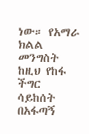ነው። የአማራ ክልል መንግስት ከዚህ የከፋ ችግር ሳይከሰት በአፋጣኝ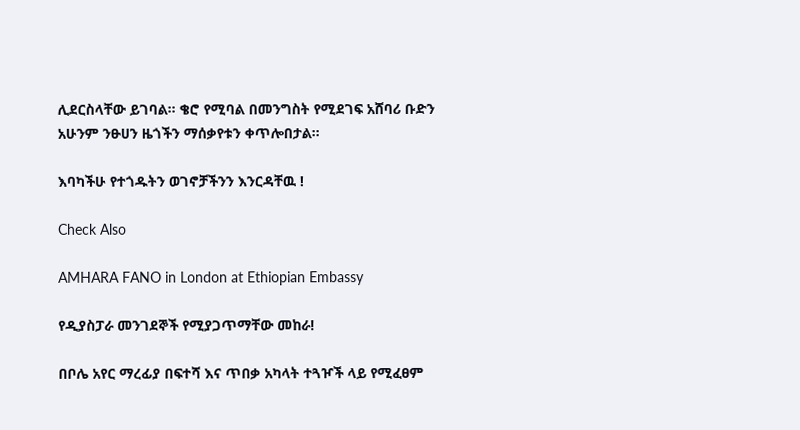ሊደርስላቸው ይገባል። ቄሮ የሚባል በመንግስት የሚደገፍ አሸባሪ ቡድን አሁንም ንፁሀን ዜጎችን ማሰቃየቱን ቀጥሎበታል።

እባካችሁ የተጎዱትን ወገኖቻችንን እንርዳቸዉ !

Check Also

AMHARA FANO in London at Ethiopian Embassy

የዲያስፓራ መንገደኞች የሚያጋጥማቸው መከራ!

በቦሌ አየር ማረፊያ በፍተሻ እና ጥበቃ አካላት ተጓዦች ላይ የሚፈፀም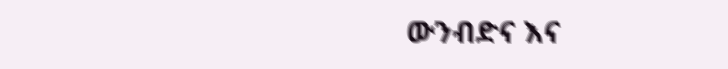ውንብድና እና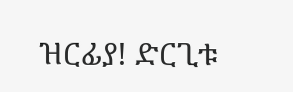ዝርፊያ! ድርጊቱ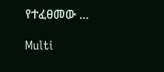የተፈፀመው …

Multi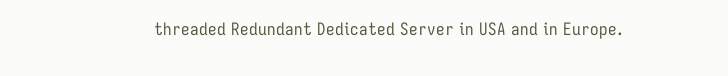threaded Redundant Dedicated Server in USA and in Europe.